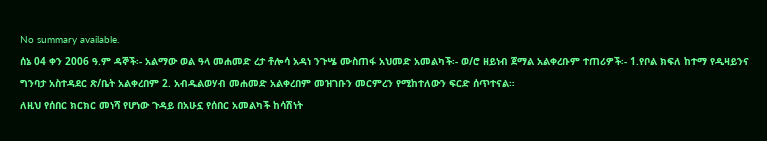No summary available.
ሰኔ 04 ቀን 2006 ዓ.ም ዳኞች፡- አልማው ወል ዓላ መሐመድ ረታ ቶሎሳ አዳነ ንጉሤ ሙስጠፋ አህመድ አመልካች፡- ወ/ሮ ዘይነብ ጀማል አልቀረቡም ተጠሪዎች፡- 1.የቦል ክፍለ ከተማ የዲዛይንና ግንባታ አስተዳደር ጽ/ቤት አልቀረበም 2. አብዱልወሃብ መሐመድ አልቀረበም መዝገቡን መርምረን የሚከተለውን ፍርድ ሰጥተናል።
ለዚህ የሰበር ክርክር መነሻ የሆነው ጉዳይ በአሁኗ የሰበር አመልካች ከሳሽነት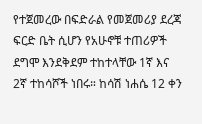የተጀመረው በፍድራል የመጀመሪያ ደረጃ ፍርድ ቤት ሲሆን የአሁኖቹ ተጠሪዎች ደግሞ እንደቅደም ተከተላቸው 1ኛ እና 2ኛ ተከሳሾች ነበሩ። ከሳሽ ነሐሴ 12 ቀን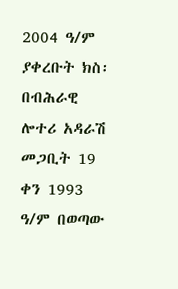2004 ዓ/ም ያቀረቡት ክስ፡በብሕራዊ ሎተሪ አዳራሽ መጋቢት 19 ቀን 1993 ዓ/ም በወጣው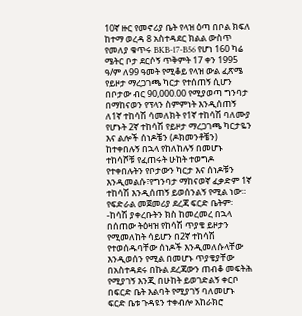10ኛ ዙር የመኖሪያ ቤት የላዝ ዕጣ በቦል ክፍለ ከተማ ወረዳ 8 አስተዳደር ክልል ውስጥ የመለያ ቁጥሩ BKB-17-B56 የሆነ 160 ካሬ ሜትር ቦታ ደርሶኝ ጥቅምት 17 ቀን 1995 ዓ/ም ለ99 ዓመት የሚቆይ የላዝ ውል ፈጽሜ የይዞታ ማረጋገጫ ካርታ የተሰጠኝ ሲሆን በቦታው ብር 90,000.00 የሚያወጣ ግንባታ በማከናወን የፕላን ስምምነት እንዲሰጠኝ ለ1ኛ ተከሳሽ ሳመለክት የ1ኛ ተከሳሽ ባለሙያ የሆኑት 2ኛ ተከሳሽ የይዞታ ማረጋገጫ ካርታዬን እና ልሎች ሰነዶቼን (ዶክመንቶቼን) ከተቀበሉኝ በኋላ የከለከሉኝ በመሆኑ ተከሳሾቹ የፈጠሩት ሁከት ተወግዶ የተቀበሉትን የቦታውን ካርታ እና ሰነዶቹን እንዲመልሱ፣የግንባታ ማከናወኛ ፈቃድም 1ኛ ተከሳሽ እንዲሰጠኝ ይወሰንልኝ የሚል ነው።
የፍድራል መጀመሪያ ደረጃ ፍርድ ቤትም፡-ከሳሽ ያቀረቡትን ክስ ከመረመረ በኋላ በሰጠው ትዕዛዝ የከሳሽ ጥያቄ ይዞታን የሚመለከት ሳይሆን በ2ኛ ተከሳሽ የተወሰዱባቸው ሰነዶች እንዲመለሱላቸው እንዲወሰን የሚል በመሆኑ ጥያቄያቸው በአስተዳደሩ በኩል ደረጃውን ጠብቆ መፍትሕ የሚያገኝ እንጂ በሁከት ይወገድልኝ ቀርቦ በፍርድ ቤት እልባት የሚያገኝ ባለመሆኑ ፍርድ ቤቱ ጉዳዩን ተቀብሎ አከራክሮ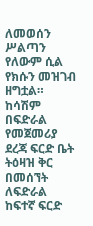ለመወሰን ሥልጣን የለውም ሲል የክሱን መዝገብ ዘግቷል።
ከሳሽም በፍድራል የመጀመሪያ ደረጃ ፍርድ ቤት ትዕዛዝ ቅር በመሰኘት ለፍድራል ከፍተኛ ፍርድ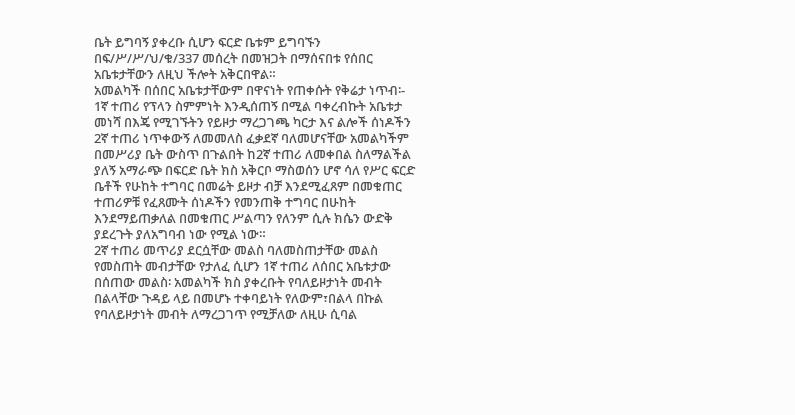ቤት ይግባኝ ያቀረቡ ሲሆን ፍርድ ቤቱም ይግባኙን በፍ/ሥ/ሥ/ህ/ቁ/337 መሰረት በመዝጋት በማሰናበቱ የሰበር አቤቱታቸውን ለዚህ ችሎት አቅርበዋል።
አመልካች በሰበር አቤቱታቸውም በዋናነት የጠቀሱት የቅሬታ ነጥብ፡- 1ኛ ተጠሪ የፕላን ስምምነት እንዲሰጠኝ በሚል ባቀረብኩት አቤቱታ መነሻ በእጄ የሚገኙትን የይዞታ ማረጋገጫ ካርታ እና ልሎች ሰነዶችን 2ኛ ተጠሪ ነጥቀውኝ ለመመለስ ፈቃደኛ ባለመሆናቸው አመልካችም በመሥሪያ ቤት ውስጥ በጉልበት ከ2ኛ ተጠሪ ለመቀበል ስለማልችል ያለኝ አማራጭ በፍርድ ቤት ክስ አቅርቦ ማስወሰን ሆኖ ሳለ የሥር ፍርድ ቤቶች የሁከት ተግባር በመሬት ይዞታ ብቻ እንደሚፈጸም በመቁጠር ተጠሪዎቹ የፈጸሙት ሰነዶችን የመንጠቅ ተግባር በሁከት እንደማይጠቃለል በመቁጠር ሥልጣን የለንም ሲሉ ክሴን ውድቅ ያደረጉት ያለአግባብ ነው የሚል ነው።
2ኛ ተጠሪ መጥሪያ ደርሷቸው መልስ ባለመስጠታቸው መልስ የመስጠት መብታቸው የታለፈ ሲሆን 1ኛ ተጠሪ ለሰበር አቤቱታው በሰጠው መልስ፡ አመልካች ክስ ያቀረቡት የባለይዞታነት መብት በልላቸው ጉዳይ ላይ በመሆኑ ተቀባይነት የለውም፣በልላ በኩል የባለይዞታነት መብት ለማረጋገጥ የሚቻለው ለዚሁ ሲባል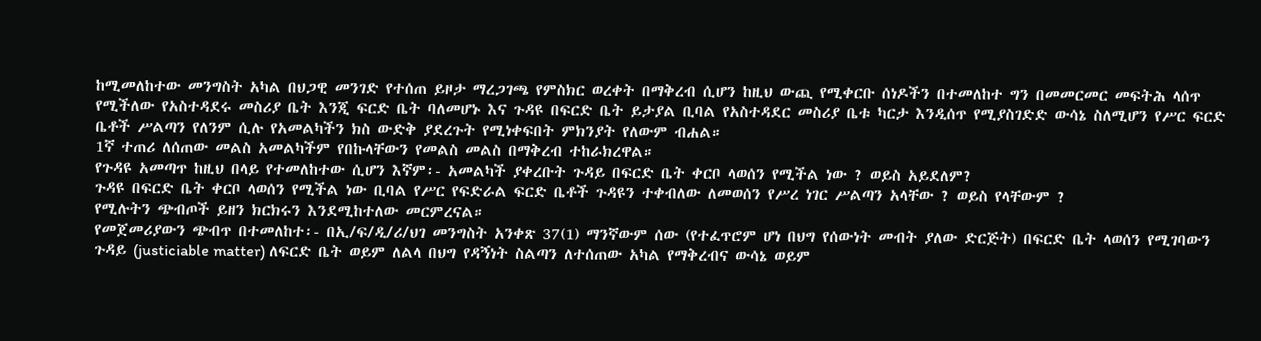ከሚመለከተው መንግስት አካል በህጋዊ መንገድ የተሰጠ ይዞታ ማረጋገጫ የምስክር ወረቀት በማቅረብ ሲሆን ከዚህ ውጪ የሚቀርቡ ሰነዶችን በተመለከተ ግን በመመርመር መፍትሕ ላሰጥ የሚችለው የአስተዳደሩ መስሪያ ቤት እንጂ ፍርድ ቤት ባለመሆኑ እና ጉዳዩ በፍርድ ቤት ይታያል ቢባል የአስተዳደር መስሪያ ቤቱ ካርታ እንዲሰጥ የሚያስገድድ ውሳኔ ስለሚሆን የሥር ፍርድ ቤቶች ሥልጣን የለንም ሲሉ የአመልካችን ክስ ውድቅ ያደረጉት የሚነቀፍበት ምክንያት የለውም ብሐል።
1ኛ ተጠሪ ለሰጠው መልስ አመልካችም የበኩላቸውን የመልስ መልስ በማቅረብ ተከራክረዋል።
የጉዳዩ አመጣጥ ከዚህ በላይ የተመለከተው ሲሆን እኛም፡- አመልካች ያቀረቡት ጉዳይ በፍርድ ቤት ቀርቦ ላወሰን የሚችል ነው ? ወይስ አይደለም?
ጉዳዩ በፍርድ ቤት ቀርቦ ላወሰን የሚችል ነው ቢባል የሥር የፍድራል ፍርድ ቤቶች ጉዳዩን ተቀብለው ለመወሰን የሥረ ነገር ሥልጣን አላቸው ? ወይስ የላቸውም ?
የሚሉትን ጭብጦች ይዘን ክርክሩን እንደሚከተለው መርምረናል።
የመጀመሪያውን ጭብጥ በተመለከተ፡- በኢ/ፍ/ዲ/ሪ/ህገ መንግስት አንቀጽ 37(1) ማንኛውም ሰው (የተፈጥሮም ሆነ በህግ የሰውነት መብት ያለው ድርጅት) በፍርድ ቤት ላወሰን የሚገባውን ጉዳይ (justiciable matter) ለፍርድ ቤት ወይም ለልላ በህግ የዳኝነት ስልጣን ለተሰጠው አካል የማቅረብና ውሳኔ ወይም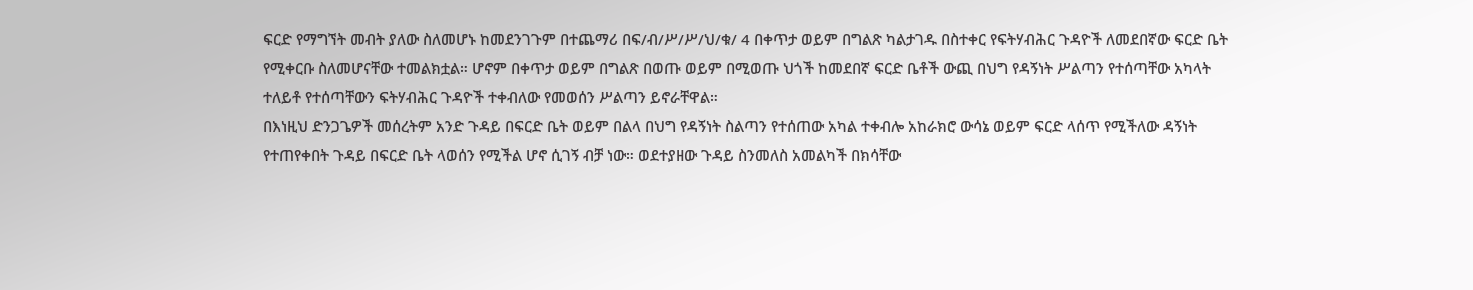ፍርድ የማግኘት መብት ያለው ስለመሆኑ ከመደንገጉም በተጨማሪ በፍ/ብ/ሥ/ሥ/ህ/ቁ/ 4 በቀጥታ ወይም በግልጽ ካልታገዱ በስተቀር የፍትሃብሕር ጉዳዮች ለመደበኛው ፍርድ ቤት የሚቀርቡ ስለመሆናቸው ተመልክቷል። ሆኖም በቀጥታ ወይም በግልጽ በወጡ ወይም በሚወጡ ህጎች ከመደበኛ ፍርድ ቤቶች ውጪ በህግ የዳኝነት ሥልጣን የተሰጣቸው አካላት ተለይቶ የተሰጣቸውን ፍትሃብሕር ጉዳዮች ተቀብለው የመወሰን ሥልጣን ይኖራቸዋል።
በእነዚህ ድንጋጌዎች መሰረትም አንድ ጉዳይ በፍርድ ቤት ወይም በልላ በህግ የዳኝነት ስልጣን የተሰጠው አካል ተቀብሎ አከራክሮ ውሳኔ ወይም ፍርድ ላሰጥ የሚችለው ዳኝነት የተጠየቀበት ጉዳይ በፍርድ ቤት ላወሰን የሚችል ሆኖ ሲገኝ ብቻ ነው። ወደተያዘው ጉዳይ ስንመለስ አመልካች በክሳቸው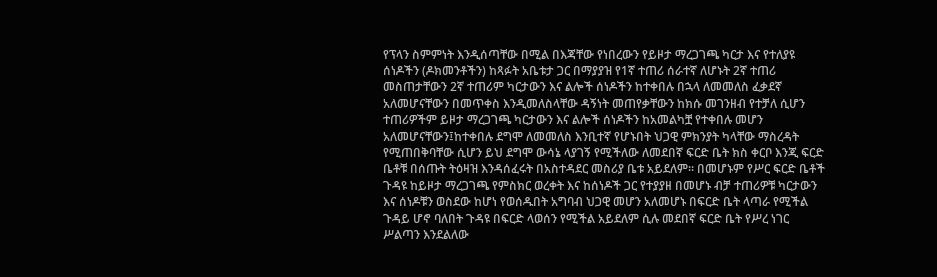የፕላን ስምምነት እንዲሰጣቸው በሚል በእጃቸው የነበረውን የይዞታ ማረጋገጫ ካርታ እና የተለያዩ ሰነዶችን (ዶክመንቶችን) ከጻፉት አቤቱታ ጋር በማያያዝ የ1ኛ ተጠሪ ሰራተኛ ለሆኑት 2ኛ ተጠሪ መስጠታቸውን 2ኛ ተጠሪም ካርታውን እና ልሎች ሰነዶችን ከተቀበሉ በኋላ ለመመለስ ፈቃደኛ አለመሆናቸውን በመጥቀስ እንዲመለስላቸው ዳኝነት መጠየቃቸውን ከክሱ መገንዘብ የተቻለ ሲሆን ተጠሪዎችም ይዞታ ማረጋገጫ ካርታውን እና ልሎች ሰነዶችን ከአመልካቿ የተቀበሉ መሆን አለመሆናቸውን፤ከተቀበሉ ደግሞ ለመመለስ እንቢተኛ የሆኑበት ህጋዊ ምክንያት ካላቸው ማስረዳት የሚጠበቅባቸው ሲሆን ይህ ደግሞ ውሳኔ ላያገኝ የሚችለው ለመደበኛ ፍርድ ቤት ክስ ቀርቦ እንጂ ፍርድ ቤቶቹ በሰጡት ትዕዛዝ እንዳሰፈሩት በአስተዳደር መስሪያ ቤቱ አይደለም። በመሆኑም የሥር ፍርድ ቤቶች ጉዳዩ ከይዞታ ማረጋገጫ የምስክር ወረቀት እና ከሰነዶች ጋር የተያያዘ በመሆኑ ብቻ ተጠሪዎቹ ካርታውን እና ሰነዶቹን ወስደው ከሆነ የወሰዱበት አግባብ ህጋዊ መሆን አለመሆኑ በፍርድ ቤት ላጣራ የሚችል ጉዳይ ሆኖ ባለበት ጉዳዩ በፍርድ ላወሰን የሚችል አይደለም ሲሉ መደበኛ ፍርድ ቤት የሥረ ነገር ሥልጣን እንደልለው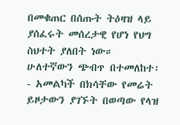በመቁጠር በሰጡት ትዕዛዝ ላይ ያሰፈሩት መሰረታዊ የሆነ የህግ ስህተት ያለበት ነው።
ሁለተኛውን ጭብጥ በተመለከተ፡- አመልካች በክሳቸው የመሬት ይዞታውን ያገኙት በወጣው የላዝ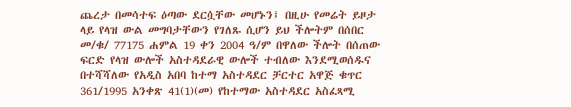ጨረታ በመሳተፍ ዕጣው ደርሷቸው መሆኑን፤ በዚሁ የመሬት ይዞታ ላይ የላዝ ውል መግባታቸውን የገለጹ ሲሆን ይህ ችሎትም በሰበር መ/ቁ/ 77175 ሐምል 19 ቀን 2004 ዓ/ም በዋለው ችሎት በሰጠው ፍርድ የላዝ ውሎች አስተዳደራዊ ውሎች ተብለው እንደሚወሰዱና በተሻሻለው የአዲስ አበባ ከተማ አስተዳደር ቻርተር አዋጅ ቁጥር 361/1995 አንቀጽ 41(1)(መ) የከተማው አስተዳደር አስፈጻሚ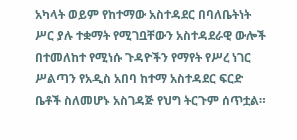አካላት ወይም የከተማው አስተዳደር በባለቤትነት ሥር ያሉ ተቋማት የሚገቧቸውን አስተዳደራዊ ውሎች በተመለከተ የሚነሱ ጉዳዮችን የማየት የሥረ ነገር ሥልጣን የአዲስ አበባ ከተማ አስተዳደር ፍርድ ቤቶች ስለመሆኑ አስገዳጅ የህግ ትርጉም ሰጥቷል።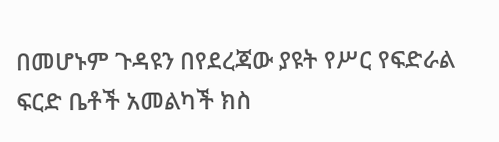በመሆኑም ጉዳዩን በየደረጃው ያዩት የሥር የፍድራል ፍርድ ቤቶች አመልካች ክስ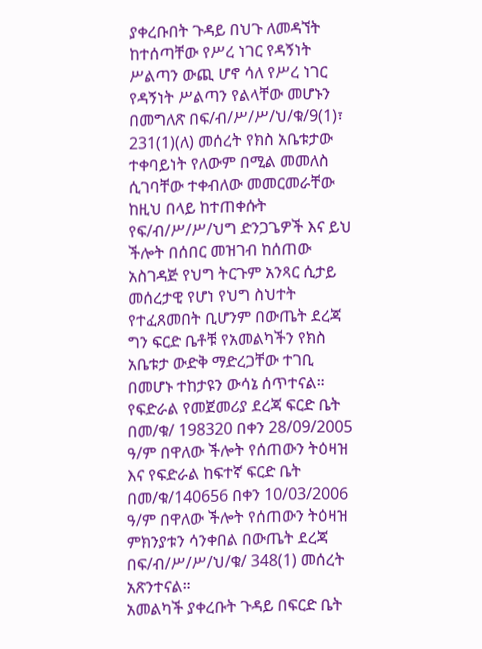ያቀረቡበት ጉዳይ በህጉ ለመዳኘት ከተሰጣቸው የሥረ ነገር የዳኝነት ሥልጣን ውጪ ሆኖ ሳለ የሥረ ነገር የዳኝነት ሥልጣን የልላቸው መሆኑን በመግለጽ በፍ/ብ/ሥ/ሥ/ህ/ቁ/9(1)፣ 231(1)(ለ) መሰረት የክስ አቤቱታው ተቀባይነት የለውም በሚል መመለስ ሲገባቸው ተቀብለው መመርመራቸው ከዚህ በላይ ከተጠቀሱት የፍ/ብ/ሥ/ሥ/ህግ ድንጋጌዎች እና ይህ ችሎት በሰበር መዝገብ ከሰጠው አስገዳጅ የህግ ትርጉም አንጻር ሲታይ መሰረታዊ የሆነ የህግ ስህተት የተፈጸመበት ቢሆንም በውጤት ደረጃ ግን ፍርድ ቤቶቹ የአመልካችን የክስ አቤቱታ ውድቅ ማድረጋቸው ተገቢ በመሆኑ ተከታዩን ውሳኔ ሰጥተናል።
የፍድራል የመጀመሪያ ደረጃ ፍርድ ቤት በመ/ቁ/ 198320 በቀን 28/09/2005 ዓ/ም በዋለው ችሎት የሰጠውን ትዕዛዝ እና የፍድራል ከፍተኛ ፍርድ ቤት በመ/ቁ/140656 በቀን 10/03/2006 ዓ/ም በዋለው ችሎት የሰጠውን ትዕዛዝ ምክንያቱን ሳንቀበል በውጤት ደረጃ በፍ/ብ/ሥ/ሥ/ህ/ቁ/ 348(1) መሰረት አጽንተናል።
አመልካች ያቀረቡት ጉዳይ በፍርድ ቤት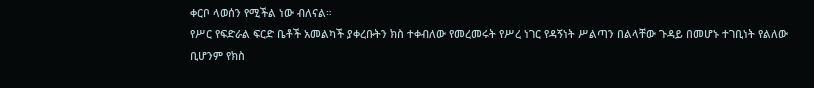ቀርቦ ላወሰን የሚችል ነው ብለናል።
የሥር የፍድራል ፍርድ ቤቶች አመልካች ያቀረቡትን ክስ ተቀብለው የመረመሩት የሥረ ነገር የዳኝነት ሥልጣን በልላቸው ጉዳይ በመሆኑ ተገቢነት የልለው ቢሆንም የክስ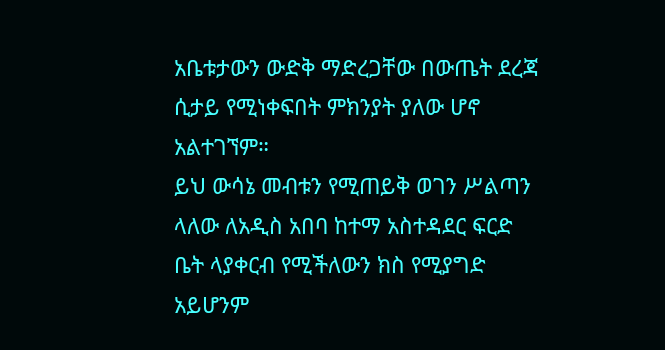አቤቱታውን ውድቅ ማድረጋቸው በውጤት ደረጃ ሲታይ የሚነቀፍበት ምክንያት ያለው ሆኖ አልተገኘም።
ይህ ውሳኔ መብቱን የሚጠይቅ ወገን ሥልጣን ላለው ለአዲስ አበባ ከተማ አስተዳደር ፍርድ ቤት ላያቀርብ የሚችለውን ክስ የሚያግድ አይሆንም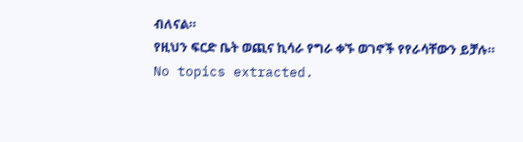ብለናል።
የዚህን ፍርድ ቤት ወጪና ኪሳራ የግራ ቀኙ ወገኖች የየራሳቸውን ይቻሉ።
No topics extracted.